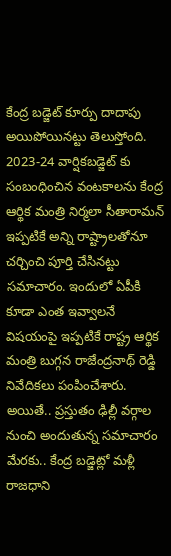కేంద్ర బడ్జెట్ కూర్పు దాదాపు అయిపోయినట్టు తెలుస్తోంది. 2023-24 వార్షికబడ్జెట్ కు సంబంధించిన వంటకాలను కేంద్ర ఆర్థిక మంత్రి నిర్మలా సీతారామన్ ఇప్పటికే అన్ని రాష్ట్రాలతోనూ చర్చించి పూర్తి చేసినట్టు సమాచారం. ఇందులో ఏపీకి కూడా ఎంత ఇవ్వాలనే విషయంపై ఇప్పటికే రాష్ట్ర ఆర్థిక మంత్రి బుగ్గన రాజేంద్రనాథ్ రెడ్డి నివేదికలు పంపించేశారు.
అయితే.. ప్రస్తుతం ఢిల్లీ వర్గాల నుంచి అందుతున్న సమాచారం మేరకు.. కేంద్ర బడ్జెట్లో మళ్లీ రాజధాని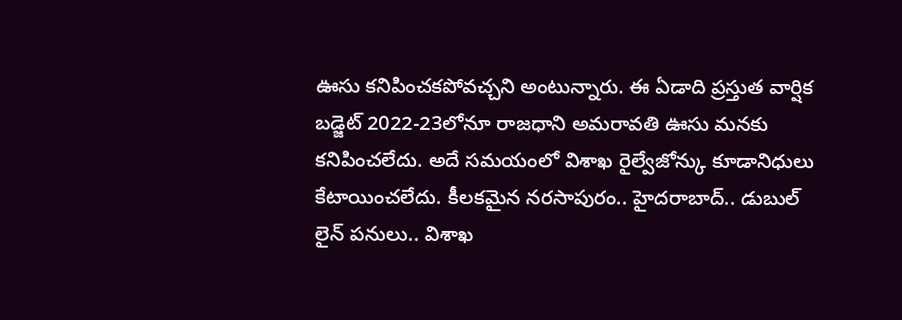ఊసు కనిపించకపోవచ్చని అంటున్నారు. ఈ ఏడాది ప్రస్తుత వార్షిక బడ్జెట్ 2022-23లోనూ రాజధాని అమరావతి ఊసు మనకు కనిపించలేదు. అదే సమయంలో విశాఖ రైల్వేజోన్కు కూడానిధులు కేటాయించలేదు. కీలకమైన నరసాపురం.. హైదరాబాద్.. డుబుల్ లైన్ పనులు.. విశాఖ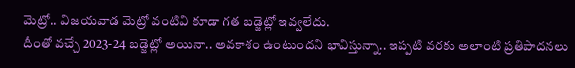మెట్రో.. విజయవాడ మెట్రో వంటివి కూడా గత బడ్జెట్లో ఇవ్వలేదు.
దీంతో వచ్చే 2023-24 బడ్జెట్లో అయినా.. అవకాశం ఉంటుందని భావిస్తున్నా.. ఇప్పటి వరకు అలాంటి ప్రతిపాదనలు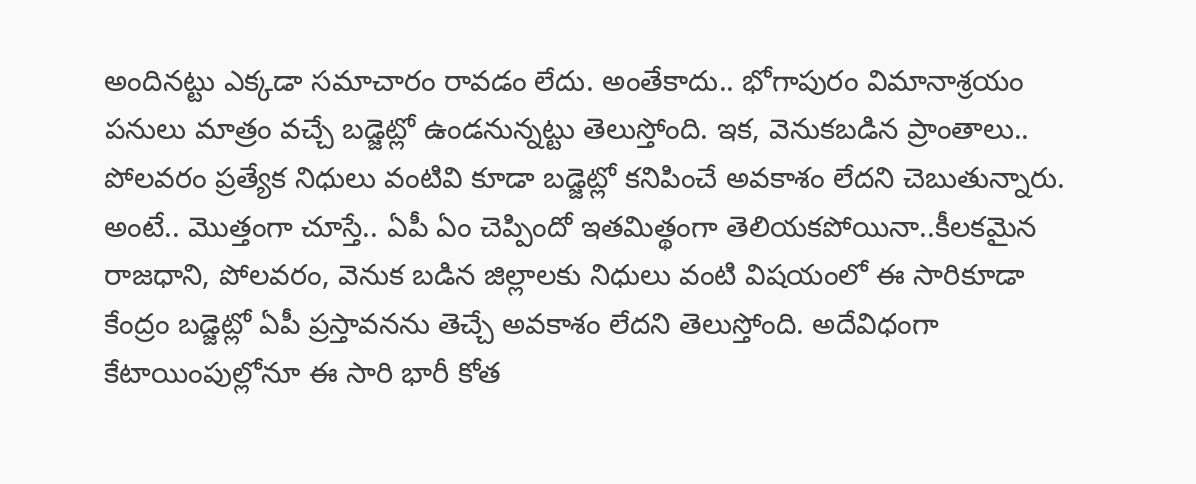అందినట్టు ఎక్కడా సమాచారం రావడం లేదు. అంతేకాదు.. భోగాపురం విమానాశ్రయం పనులు మాత్రం వచ్చే బడ్జెట్లో ఉండనున్నట్టు తెలుస్తోంది. ఇక, వెనుకబడిన ప్రాంతాలు.. పోలవరం ప్రత్యేక నిధులు వంటివి కూడా బడ్జెట్లో కనిపించే అవకాశం లేదని చెబుతున్నారు.
అంటే.. మొత్తంగా చూస్తే.. ఏపీ ఏం చెప్పిందో ఇతమిత్థంగా తెలియకపోయినా..కీలకమైన రాజధాని, పోలవరం, వెనుక బడిన జిల్లాలకు నిధులు వంటి విషయంలో ఈ సారికూడా కేంద్రం బడ్జెట్లో ఏపీ ప్రస్తావనను తెచ్చే అవకాశం లేదని తెలుస్తోంది. అదేవిధంగా కేటాయింపుల్లోనూ ఈ సారి భారీ కోత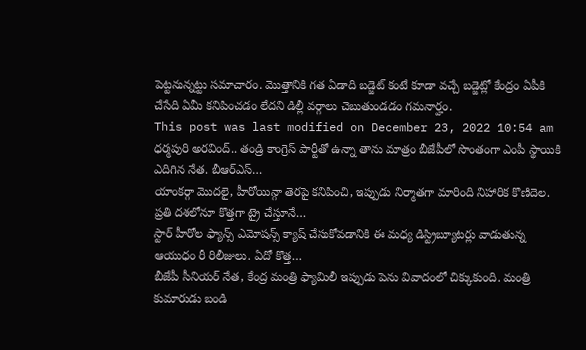పెట్టనున్నట్టు సమాచారం. మొత్తానికి గత ఏడాది బడ్జెట్ కంటే కూడా వచ్చే బడ్జెట్లో కేంద్రం ఏపీకి చేసేది ఏమీ కనిపించడం లేదని డిల్లీ వర్గాలు చెబుతుండడం గమనార్హం.
This post was last modified on December 23, 2022 10:54 am
ధర్మపురి అరవింద్.. తండ్రి కాంగ్రెస్ పార్టీతో ఉన్నా తాను మాత్రం బీజేపీలో సొంతంగా ఎంపీ స్థాయికి ఎదిగిన నేత. బీఆర్ఎస్…
యాంకర్గా మొదలై, హీరోయిన్గా తెరపై కనిపించి, ఇప్పుడు నిర్మాతగా మారింది నిహారిక కొణిదెల. ప్రతి దశలోనూ కొత్తగా ట్రై చేస్తూనే…
స్టార్ హీరోల ఫ్యాన్స్ ఎమోషన్స్ క్యాష్ చేసుకోవడానికి ఈ మధ్య డిస్ట్రిబ్యూటర్లు వాడుతున్న ఆయుధం రీ రిలీజులు. ఏదో కొత్త…
బీజేపీ సీనియర్ నేత, కేంద్ర మంత్రి ఫ్యామిలీ ఇప్పుడు పెను వివాదంలో చిక్కుకుంది. మంత్రి కుమారుడు బండి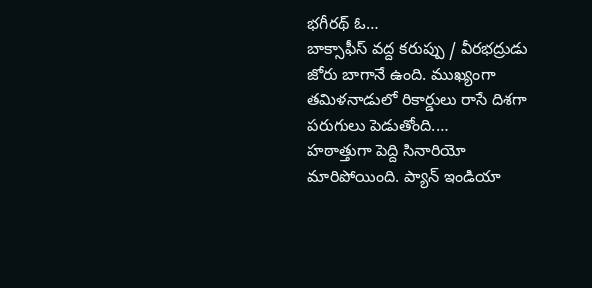భగీరథ్ ఓ…
బాక్సాఫీస్ వద్ద కరుప్పు / వీరభద్రుడు జోరు బాగానే ఉంది. ముఖ్యంగా తమిళనాడులో రికార్డులు రాసే దిశగా పరుగులు పెడుతోంది.…
హఠాత్తుగా పెద్ది సినారియో మారిపోయింది. ప్యాన్ ఇండియా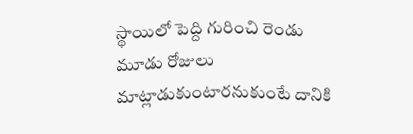స్థాయిలో పెద్ది గురించి రెండు మూడు రోజులు మాట్లాడుకుంటారనుకుంటే దానికి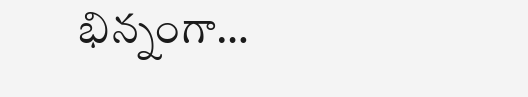భిన్నంగా…